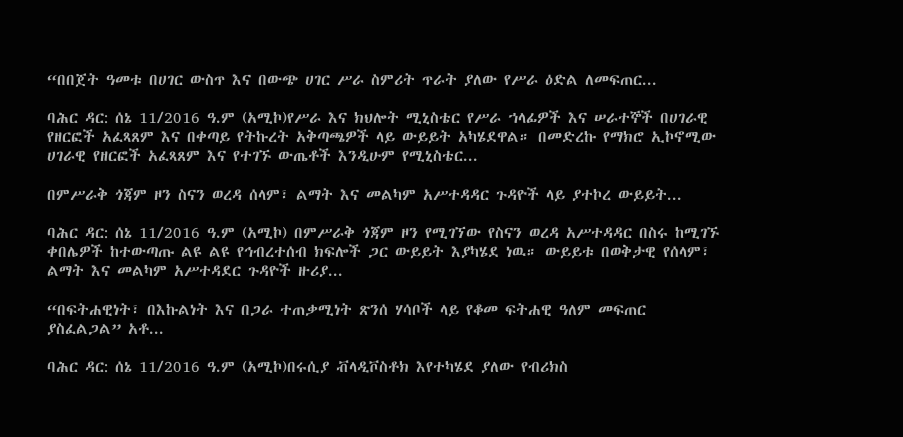“በበጀት ዓመቱ በሀገር ውስጥ እና በውጭ ሀገር ሥራ ስምሪት ጥራት ያለው የሥራ ዕድል ለመፍጠር...

ባሕር ዳር: ሰኔ 11/2016 ዓ.ም (አሚኮ)የሥራ እና ክህሎት ሚኒስቴር የሥራ ኀላፊዎች እና ሠራተኞች በሀገራዊ የዘርፎች አፈጻጸም እና በቀጣይ የትኩረት አቅጣጫዎች ላይ ውይይት አካሄደዋል። በመድረኩ የማክሮ ኢኮኖሚው ሀገራዊ የዘርፎች አፈጻጸም እና የተገኙ ውጤቶች እንዲሁም የሚኒስቴር...

በምሥራቅ ጎጃም ዞን ስናን ወረዳ ሰላም፣ ልማት እና መልካም አሥተዳዳር ጉዳዮች ላይ ያተኮረ ውይይት...

ባሕር ዳር: ሰኔ 11/2016 ዓ.ም (አሚኮ) በምሥራቅ ጎጃም ዞን የሚገኘው የስናን ወረዳ አሥተዳዳር በስሩ ከሚገኙ ቀበሌዎች ከተውጣጡ ልዩ ልዩ የኅብረተሰብ ክፍሎች ጋር ውይይት እያካሄደ ነዉ። ውይይቱ በወቅታዊ የሰላም፣ ልማት እና መልካም አሥተዳደር ጉዳዮች ዙሪያ...

“በፍትሐዊነት፣ በእኩልነት እና በጋራ ተጠቃሚነት ጽንሰ ሃሳቦች ላይ የቆመ ፍትሐዊ ዓለም መፍጠር ያስፈልጋል” አቶ...

ባሕር ዳር: ሰኔ 11/2016 ዓ.ም (አሚኮ)በሩሲያ ቭላዲቮስቶክ እየተካሄደ ያለው የብሪክስ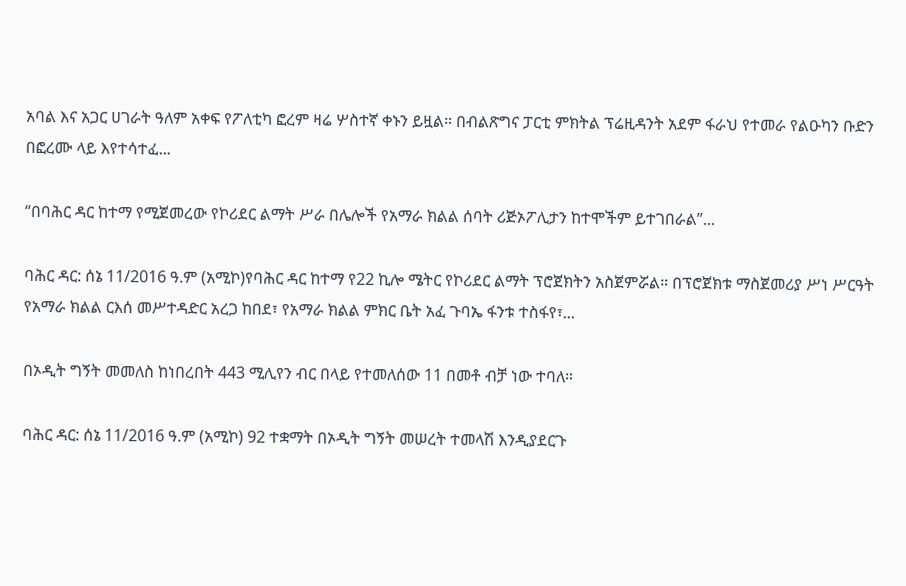አባል እና አጋር ሀገራት ዓለም አቀፍ የፖለቲካ ፎረም ዛሬ ሦስተኛ ቀኑን ይዟል። በብልጽግና ፓርቲ ምክትል ፕሬዚዳንት አደም ፋራህ የተመራ የልዑካን ቡድን በፎረሙ ላይ እየተሳተፈ...

“በባሕር ዳር ከተማ የሚጀመረው የኮሪደር ልማት ሥራ በሌሎች የአማራ ክልል ሰባት ሪጅኦፖሊታን ከተሞችም ይተገበራል”...

ባሕር ዳር: ሰኔ 11/2016 ዓ.ም (አሚኮ)የባሕር ዳር ከተማ የ22 ኪሎ ሜትር የኮሪደር ልማት ፕሮጀክትን አስጀምሯል። በፕሮጀክቱ ማስጀመሪያ ሥነ ሥርዓት የአማራ ክልል ርእሰ መሥተዳድር አረጋ ከበደ፣ የአማራ ክልል ምክር ቤት አፈ ጉባኤ ፋንቱ ተስፋየ፣...

በኦዲት ግኝት መመለስ ከነበረበት 443 ሚሊየን ብር በላይ የተመለሰው 11 በመቶ ብቻ ነው ተባለ።

ባሕር ዳር: ሰኔ 11/2016 ዓ.ም (አሚኮ) 92 ተቋማት በኦዲት ግኝት መሠረት ተመላሽ እንዲያደርጉ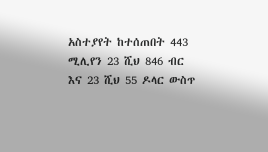አስተያየት ከተሰጠበት 443 ሚሊየን 23 ሺህ 846 ብር እና 23 ሺህ 55 ዶላር ውስጥ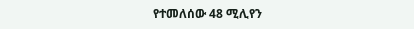የተመለሰው 48 ሚሊየን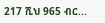217 ሺህ 965 ብር...